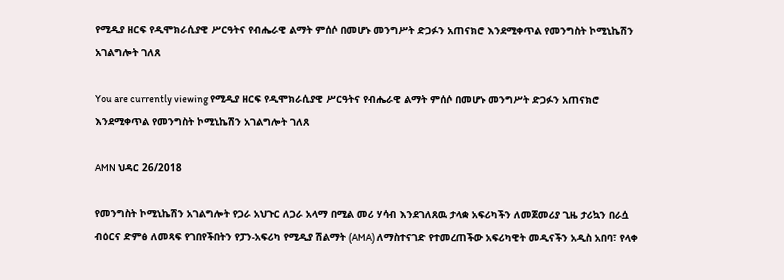የሚዲያ ዘርፍ የዲሞክራሲያዊ ሥርዓትና የብሔራዊ ልማት ምሰሶ በመሆኑ መንግሥት ድጋፉን አጠናክሮ እንደሚቀጥል የመንግስት ኮሚኒኬሽን አገልግሎት ገለጸ

You are currently viewing የሚዲያ ዘርፍ የዲሞክራሲያዊ ሥርዓትና የብሔራዊ ልማት ምሰሶ በመሆኑ መንግሥት ድጋፉን አጠናክሮ እንደሚቀጥል የመንግስት ኮሚኒኬሽን አገልግሎት ገለጸ

AMN ህዳር 26/2018

የመንግስት ኮሚኒኬሽን አገልግሎት የጋራ አህጉር ለጋራ አላማ በሚል መሪ ሃሳብ እንደገለጸዉ ታላቋ አፍሪካችን ለመጀመሪያ ጊዜ ታሪኳን በራሷ ብዕርና ድምፅ ለመጻፍ የገበየችበትን የፓን-አፍሪካ የሚዲያ ሽልማት (AMA) ለማስተናገድ የተመረጠችው አፍሪካዊት መዲናችን አዲስ አበባ፣ የላቀ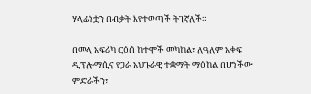ሃላፊነቷን በብቃት እየተወጣች ትገኛለች።

በመላ አፍሪካ ርዕሰ ከተሞች መካከል፣ ለዓለም አቀፍ ዲፕሎማሲና የጋራ አህጉራዊ ተቋማት ማዕከል በሆነችው ምድራችን፣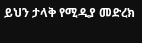ይህን ታላቅ የሚዲያ መድረክ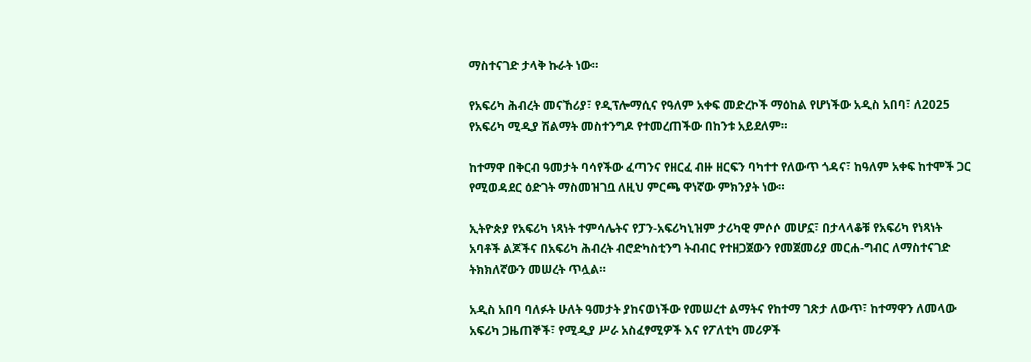ማስተናገድ ታላቅ ኩራት ነው።

የአፍሪካ ሕብረት መናኸሪያ፣ የዲፕሎማሲና የዓለም አቀፍ መድረኮች ማዕከል የሆነችው አዲስ አበባ፣ ለ2025 የአፍሪካ ሚዲያ ሽልማት መስተንግዶ የተመረጠችው በከንቱ አይደለም።

ከተማዋ በቅርብ ዓመታት ባሳየችው ፈጣንና የዘርፈ ብዙ ዘርፍን ባካተተ የለውጥ ጎዳና፣ ከዓለም አቀፍ ከተሞች ጋር የሚወዳደር ዕድገት ማስመዝገቧ ለዚህ ምርጫ ዋነኛው ምክንያት ነው።

ኢትዮጵያ የአፍሪካ ነጻነት ተምሳሌትና የፓን-አፍሪካኒዝም ታሪካዊ ምሶሶ መሆኗ፣ በታላላቆቹ የአፍሪካ የነጻነት አባቶች ልጆችና በአፍሪካ ሕብረት ብሮድካስቲንግ ትብብር የተዘጋጀውን የመጀመሪያ መርሐ-ግብር ለማስተናገድ ትክክለኛውን መሠረት ጥሏል።

አዲስ አበባ ባለፉት ሁለት ዓመታት ያከናወነችው የመሠረተ ልማትና የከተማ ገጽታ ለውጥ፣ ከተማዋን ለመላው አፍሪካ ጋዜጠኞች፣ የሚዲያ ሥራ አስፈፃሚዎች እና የፖለቲካ መሪዎች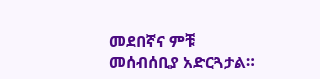መደበኛና ምቹ መሰብሰቢያ አድርጓታል።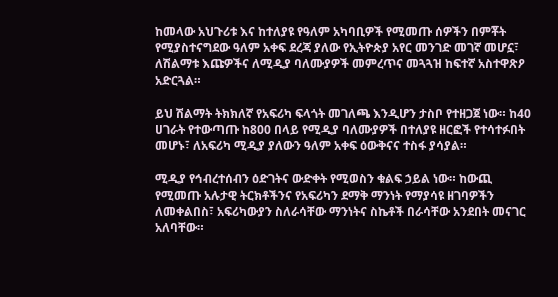ከመላው አህጉሪቱ እና ከተለያዩ የዓለም አካባቢዎች የሚመጡ ሰዎችን በምቾት የሚያስተናግደው ዓለም አቀፍ ደረጃ ያለው የኢትዮጵያ አየር መንገድ መገኛ መሆኗ፣ ለሽልማቱ እጩዎችና ለሚዲያ ባለሙያዎች መምረጥና መጓጓዝ ከፍተኛ አስተዋጽዖ አድርጓል።

ይህ ሽልማት ትክክለኛ የአፍሪካ ፍላጎት መገለጫ እንዲሆን ታስቦ የተዘጋጀ ነው። ከ40 ሀገራት የተውጣጡ ከ800 በላይ የሚዲያ ባለሙያዎች በተለያዩ ዘርፎች የተሳተፉበት መሆኑ፣ ለአፍሪካ ሚዲያ ያለውን ዓለም አቀፍ ዕውቅናና ተስፋ ያሳያል።

ሚዲያ የኅብረተሰብን ዕድገትና ውድቀት የሚወስን ቁልፍ ኃይል ነው። ከውጪ የሚመጡ አሉታዊ ትርክቶችንና የአፍሪካን ደማቅ ማንነት የማያሳዩ ዘገባዎችን ለመቀልበስ፣ አፍሪካውያን ስለራሳቸው ማንነትና ስኬቶች በራሳቸው አንደበት መናገር አለባቸው።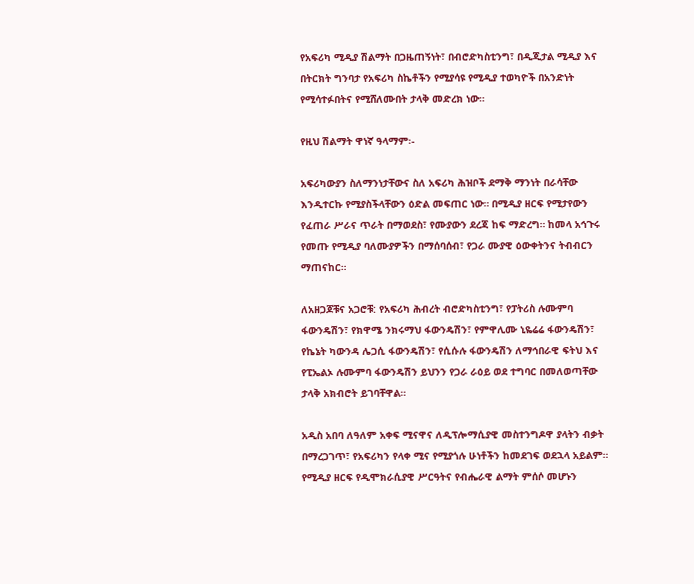የአፍሪካ ሚዲያ ሽልማት በጋዜጠኝነት፣ በብሮድካስቲንግ፣ በዲጂታል ሚዲያ እና በትርክት ግንባታ የአፍሪካ ስኬቶችን የሚያሳዩ የሚዲያ ተወካዮች በአንድነት የሚሳተፉበትና የሚሸለሙበት ታላቅ መድረክ ነው።

የዚህ ሽልማት ዋነኛ ዓላማም፡-

አፍሪካውያን ስለማንነታቸውና ስለ አፍሪካ ሕዝቦች ደማቅ ማንነት በራሳቸው እንዲተርኩ የሚያስችላቸውን ዕድል መፍጠር ነው። በሚዲያ ዘርፍ የሚታየውን የፈጠራ ሥራና ጥራት በማወደስ፣ የሙያውን ደረጃ ከፍ ማድረግ። ከመላ አኅጉሩ የመጡ የሚዲያ ባለሙያዎችን በማሰባሰብ፣ የጋራ ሙያዊ ዕውቀትንና ትብብርን ማጠናከር።

ለአዘጋጆቹና አጋሮቹ: የአፍሪካ ሕብረት ብሮድካስቲንግ፣ የፓትሪስ ሉሙምባ ፋውንዴሽን፣ የክዋሜ ንክሩማህ ፋውንዴሽን፣ የምዋሊሙ ኒዬሬሬ ፋውንዴሽን፣ የኬኔት ካውንዳ ሌጋሲ ፋውንዴሽን፣ የሲሱሉ ፋውንዴሽን ለማኅበራዊ ፍትህ እና የፒኤልኦ ሉሙምባ ፋውንዴሽን ይህንን የጋራ ራዕይ ወደ ተግባር በመለወጣቸው ታላቅ አክብሮት ይገባቸዋል።

አዲስ አበባ ለዓለም አቀፍ ሚናዋና ለዲፕሎማሲያዊ መስተንግዶዋ ያላትን ብቃት በማረጋገጥ፣ የአፍሪካን የላቀ ሚና የሚያጎሉ ሁነቶችን ከመደገፍ ወደኋላ አይልም። የሚዲያ ዘርፍ የዲሞክራሲያዊ ሥርዓትና የብሔራዊ ልማት ምሰሶ መሆኑን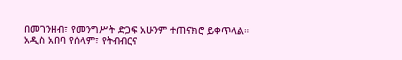በመገንዘብ፣ የመንግሥት ድጋፍ አሁንም ተጠናክሮ ይቀጥላል። አዲስ አበባ የሰላም፣ የትብብርና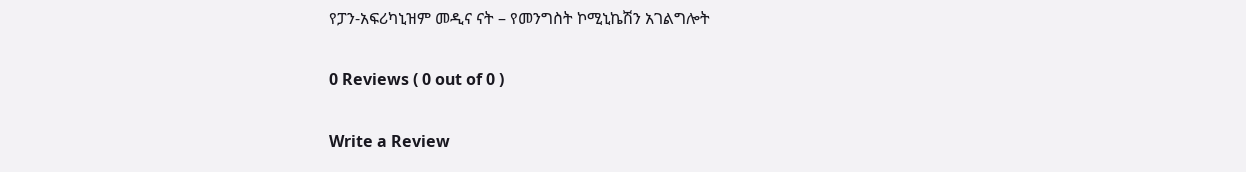የፓን-አፍሪካኒዝም መዲና ናት – የመንግስት ኮሚኒኬሽን አገልግሎት

0 Reviews ( 0 out of 0 )

Write a Review